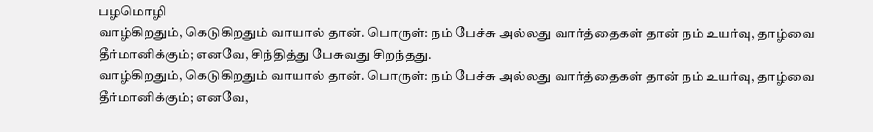பழமொழி
வாழ்கிறதும், கெடுகிறதும் வாயால் தான். பொருள்: நம் பேச்சு அல்லது வார்த்தைகள் தான் நம் உயர்வு, தாழ்வை தீர்மானிக்கும்; எனவே, சிந்தித்து பேசுவது சிறந்தது.
வாழ்கிறதும், கெடுகிறதும் வாயால் தான். பொருள்: நம் பேச்சு அல்லது வார்த்தைகள் தான் நம் உயர்வு, தாழ்வை தீர்மானிக்கும்; எனவே,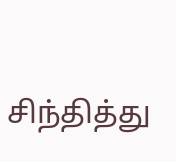சிந்தித்து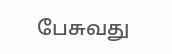பேசுவது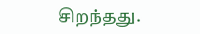சிறந்தது.